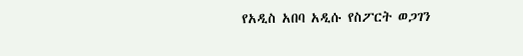የአዲስ አበባ አዲሱ የስፖርት ወጋገን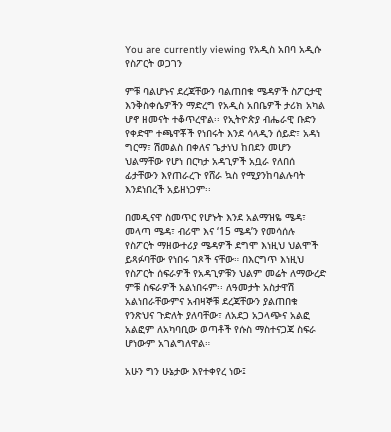You are currently viewing የአዲስ አበባ አዲሱ የስፖርት ወጋገን

ምቹ ባልሆኑና ደረጃቸውን ባልጠበቁ ሜዳዎች ስፖርታዊ እንቅስቀሴዎችን ማድረግ የአዲስ አበቤዎች ታሪክ አካል ሆኖ ዘመናት ተቆጥረዋል፡፡ የኢትዮጵያ ብሔራዊ ቡድን የቀድሞ ተጫዋቾች የነበሩት እንደ ሳላዲን ሰይድ፣ አዳነ ግርማ፣ ሽመልስ በቀለና ጌታነህ ከበደን መሆን ህልማቸው የሆነ በርካታ አዳጊዎች አቧራ የለበሰ ፊታቸውን እየጠራረጉ የሸራ ኳስ የሚያንከባልሉባት እንደነበረች አይዘነጋም፡፡

በመዲናዋ ስመጥር የሆኑት እንደ አልማዝዬ ሜዳ፣ መላጣ ሜዳ፣ ብሪሞ እና ‘15 ሜዳ’ን የመሳሰሉ የስፖርት ማዘውተሪያ ሜዳዎች ደግሞ እነዚህ ህልሞች ይጻፉባቸው የነበሩ ገጾች ናቸው። በእርግጥ እነዚህ የስፖርት ሰፍራዎች የአዳጊዎቹን ህልም መሬት ለማውረድ ምቹ ስፍራዎች አልነበሩም፡፡ ለዓመታት አስታዋሽ አልነበራቸውምና አብዛኞቹ ደረጃቸውን ያልጠበቁ የንጽህና ጉድለት ያለባቸው፣ ለአደጋ አጋላጭና አልፎ አልፎም ለአካባቢው ወጣቶች የሱስ ማስተናጋጃ ስፍራ ሆነውም አገልግለዋል።

አሁን ግን ሁኔታው እየተቀየረ ነው፤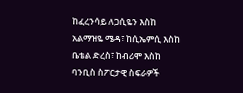ከፈረንሳይ ለጋሲዬን እስከ አልማዝዬ ሜዳ፣ ከሲኤምሲ እስከ ቤቴል ድረስ፣ ከብሪሞ እስከ ባንቢስ ስፖርታዊ ስፍራዎች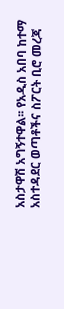አስታዋሽ አግኝተዋል፡፡ የአዲስ አበባ ከተማ አስተዳደር ወጣቶችና ስፖርት ቢሮ መረጃ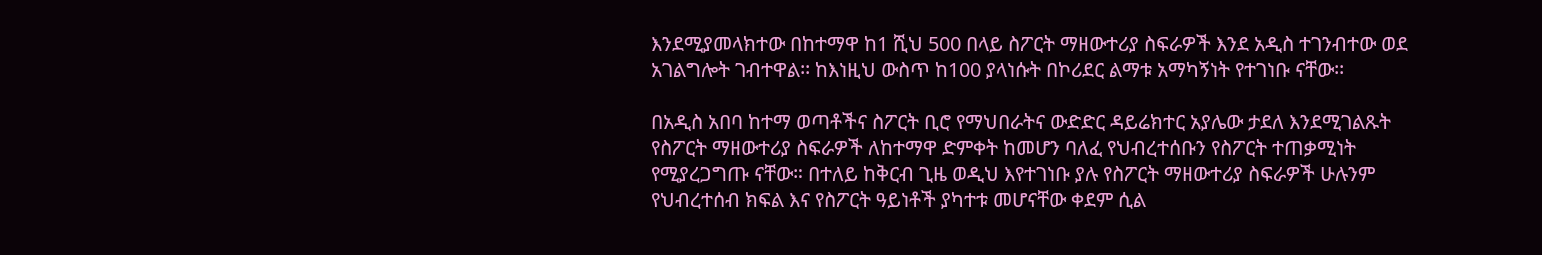እንደሚያመላክተው በከተማዋ ከ1 ሺህ 500 በላይ ስፖርት ማዘውተሪያ ስፍራዎች እንደ አዲስ ተገንብተው ወደ አገልግሎት ገብተዋል፡፡ ከእነዚህ ውስጥ ከ100 ያላነሱት በኮሪደር ልማቱ አማካኝነት የተገነቡ ናቸው፡፡

በአዲስ አበባ ከተማ ወጣቶችና ስፖርት ቢሮ የማህበራትና ውድድር ዳይሬክተር አያሌው ታደለ እንደሚገልጹት የስፖርት ማዘውተሪያ ስፍራዎች ለከተማዋ ድምቀት ከመሆን ባለፈ የህብረተሰቡን የስፖርት ተጠቃሚነት የሚያረጋግጡ ናቸው። በተለይ ከቅርብ ጊዜ ወዲህ እየተገነቡ ያሉ የስፖርት ማዘውተሪያ ስፍራዎች ሁሉንም የህብረተሰብ ክፍል እና የስፖርት ዓይነቶች ያካተቱ መሆናቸው ቀደም ሲል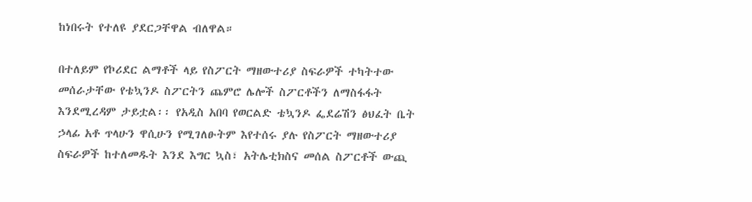ከነበሩት የተለዩ ያደርጋቸዋል ብለዋል።

በተለይም የኮሪደር ልማቶች ላይ የስፖርት ማዘውተሪያ ስፍራዎች ተካትተው መሰራታቸው የቴኳንዶ ስፖርትን ጨምሮ ሌሎች ስፖርቶችን ለማስፋፋት እንደሚረዳም ታይቷል፡፡ የአዲስ አበባ የወርልድ ቴኳንዶ ፌደሬሽን ፅህፈት ቤት ኃላፊ አቶ ጥላሁን ዋሲሁን የሚገለፁትም እየተሰሩ ያሉ የስፖርት ማዘውተሪያ ስፍራዎች ከተለመዱት እንደ እግር ኳስ፣ አትሌቲክስና መሰል ስፖርቶች ውጪ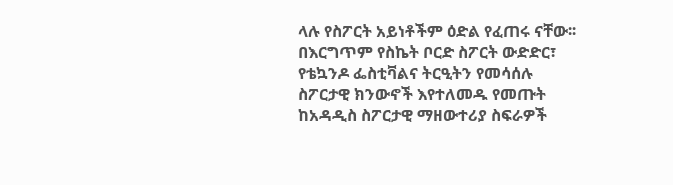ላሉ የስፖርት አይነቶችም ዕድል የፈጠሩ ናቸው፡፡ በእርግጥም የስኬት ቦርድ ስፖርት ውድድር፣ የቴኳንዶ ፌስቲቫልና ትርዒትን የመሳሰሉ ስፖርታዊ ክንውኖች እየተለመዱ የመጡት ከአዳዲስ ስፖርታዊ ማዘውተሪያ ስፍራዎች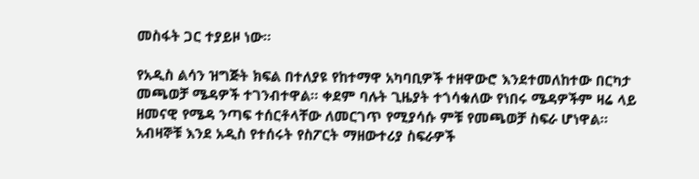መስፋት ጋር ተያይዞ ነው፡፡

የአዲስ ልሳን ዝግጅት ክፍል በተለያዩ የከተማዋ አካባቢዎች ተዘዋውሮ እንደተመለከተው በርካታ መጫወቻ ሜዳዎች ተገንብተዋል፡፡ ቀደም ባሉት ጊዜያት ተጎሳቁለው የነበሩ ሜዳዎችም ዛሬ ላይ ዘመናዊ የሜዳ ንጣፍ ተሰርቶላቸው ለመርገጥ የሚያሳሱ ምቹ የመጫወቻ ስፍራ ሆነዋል፡፡ አብዛኞቹ እንደ አዲስ የተሰሩት የስፖርት ማዘውተሪያ ስፍራዎች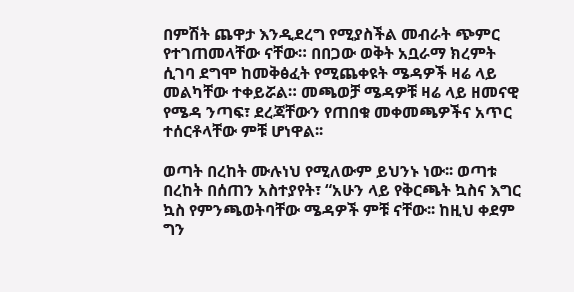በምሽት ጨዋታ እንዲደረግ የሚያስችል መብራት ጭምር የተገጠመላቸው ናቸው። በበጋው ወቅት አቧራማ ክረምት ሲገባ ደግሞ ከመቅፅፈት የሚጨቀዩት ሜዳዎች ዛሬ ላይ መልካቸው ተቀይሯል። መጫወቻ ሜዳዎቹ ዛሬ ላይ ዘመናዊ የሜዳ ንጣፍ፣ ደረጃቸውን የጠበቁ መቀመጫዎችና አጥር ተሰርቶላቸው ምቹ ሆነዋል፡፡

ወጣት በረከት ሙሉነህ የሚለውም ይህንኑ ነው፡፡ ወጣቱ በረከት በሰጠን አስተያየት፣ “አሁን ላይ የቅርጫት ኳስና እግር ኳስ የምንጫወትባቸው ሜዳዎች ምቹ ናቸው፡፡ ከዚህ ቀደም ግን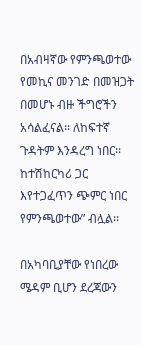በአብዛኛው የምንጫወተው የመኪና መንገድ በመዝጋት በመሆኑ ብዙ ችግሮችን አሳልፈናል፡፡ ለከፍተኛ ጉዳትም እንዳረግ ነበር፡፡ ከተሽከርካሪ ጋር እየተጋፈጥን ጭምር ነበር የምንጫወተው” ብሏል፡፡

በአካባቢያቸው የነበረው ሜዳም ቢሆን ደረጃውን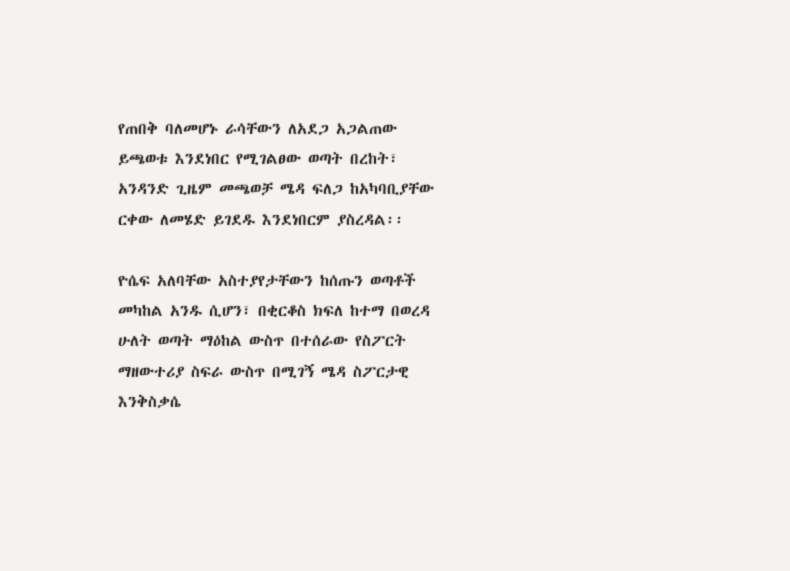የጠበቅ ባለመሆኑ ራሳቸውን ለአደጋ አጋልጠው ይጫወቱ እንደነበር የሚገልፀው ወጣት በረከት፣ አንዳንድ ጊዜም መጫወቻ ሜዳ ፍለጋ ከአካባቢያቸው ርቀው ለመሄድ ይገደዱ እንደነበርም ያስረዳል፡፡

ዮሴፍ አለባቸው አስተያየታቸውን ከሰጡን ወጣቶች መካከል አንዱ ሲሆን፣ በቂርቆስ ክፍለ ከተማ በወረዳ ሁለት ወጣት ማዕከል ውስጥ በተሰራው የስፖርት ማዘውተሪያ ስፍራ ውስጥ በሚገኝ ሜዳ ስፖርታዊ እንቅስቃሴ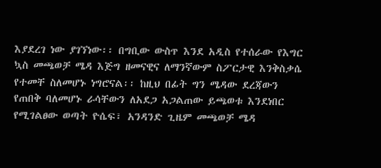እያደረገ ነው ያገኘነው፡፡ በግቢው ውስጥ እንደ አዲስ የተሰራው የእግር ኳስ መጫወቻ ሜዳ እጅግ ዘመናዊና ለማንኛውም ስፖርታዊ እንቅስቃሴ የተመቸ ስለመሆኑ ነግሮናል፡፡ ከዚህ በፊት ግን ሜዳው ደረጃውን የጠበቅ ባለመሆኑ ራሳቸውን ለአደጋ አጋልጠው ይጫወቱ እንደነበር የሚገልፀው ወጣት ዮሴፍ፣ አንዳንድ ጊዜም መጫወቻ ሜዳ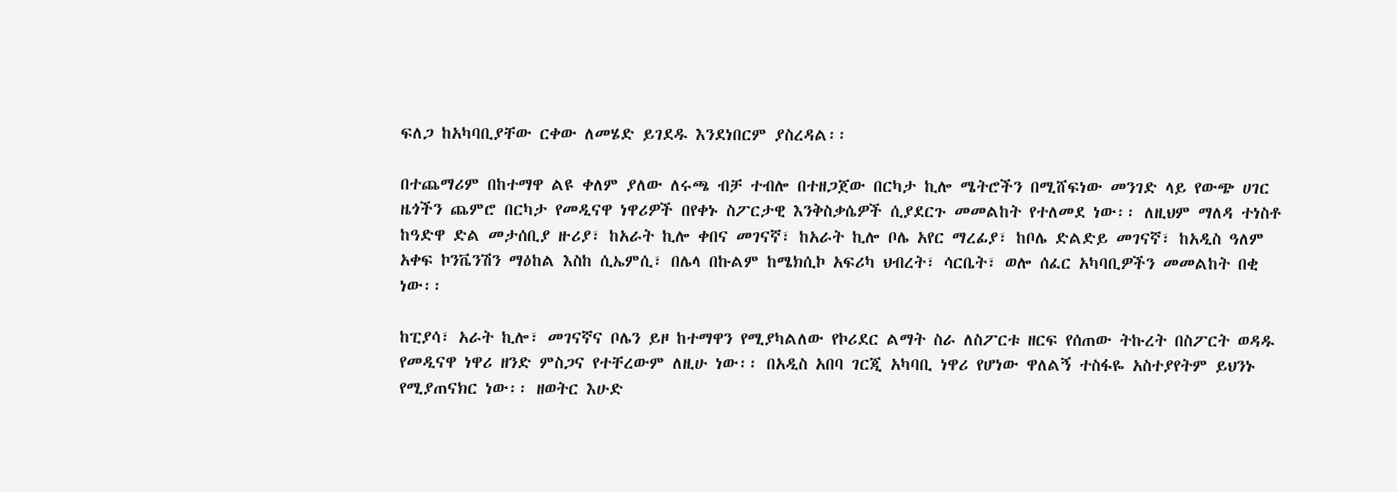ፍለጋ ከአካባቢያቸው ርቀው ለመሄድ ይገደዱ እንደነበርም ያስረዳል፡፡

በተጨማሪም በከተማዋ ልዩ ቀለም ያለው ለሩጫ ብቻ ተብሎ በተዘጋጀው በርካታ ኪሎ ሜትሮችን በሚሸፍነው መንገድ ላይ የውጭ ሀገር ዜጎችን ጨምሮ በርካታ የመዲናዋ ነዋሪዎች በየቀኑ ስፖርታዊ እንቅስቃሴዎች ሲያደርጉ መመልከት የተለመደ ነው፡፡ ለዚህም ማለዳ ተነስቶ ከዓድዋ ድል መታሰቢያ ዙሪያ፣ ከአራት ኪሎ ቀበና መገናኛ፣ ከአራት ኪሎ ቦሌ አየር ማረፊያ፣ ከቦሌ ድልድይ መገናኛ፣ ከአዲስ ዓለም  አቀፍ ኮንቬንሽን ማዕከል እስከ ሲኤምሲ፣ በሌላ በኩልም ከሜክሲኮ አፍሪካ ህብረት፣ ሳርቤት፣ ወሎ ሰፈር አካባቢዎችን መመልከት በቂ ነው፡፡

ከፒያሳ፣ አራት ኪሎ፣ መገናኛና ቦሌን ይዞ ከተማዋን የሚያካልለው የኮሪደር ልማት ስራ ለስፖርቱ ዘርፍ የሰጠው ትኩረት በስፖርት ወዳዱ የመዲናዋ ነዋሪ ዘንድ ምስጋና የተቸረውም ለዚሁ ነው፡፡ በአዲስ አበባ ገርጂ አካባቢ ነዋሪ የሆነው ዋለልኝ ተስፋዬ አስተያየትም ይህንኑ የሚያጠናክር ነው፡፡ ዘወትር እሁድ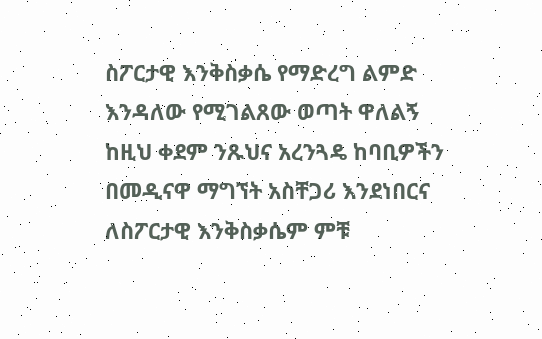ስፖርታዊ እንቅስቃሴ የማድረግ ልምድ እንዳለው የሚገልጸው ወጣት ዋለልኝ ከዚህ ቀደም ንጹህና አረንጓዴ ከባቢዎችን በመዲናዋ ማግኘት አስቸጋሪ እንደነበርና ለስፖርታዊ እንቅስቃሴም ምቹ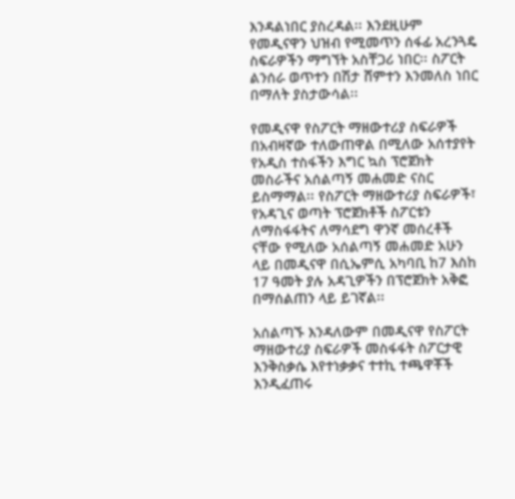እንዳልነበር ያስረዳል፡፡ እንደዚሁም የመዲናዋን ህዝብ የሚመጥን ሰፋፊ አረንጓዴ ስፍራዎችን ማግኘት አስቸጋሪ ነበር፡፡ ስፖርት ልንሰራ ወጥተን በሽታ ሸምተን እንመለስ ነበር በማለት ያስታውሳል፡፡

የመዲናዋ የስፖርት ማዘውተሪያ ስፍራዎች በአብዛኛው ተለውጠዋል በሚለው አሰተያየት የአዲስ ተስፋችን እግር ኳስ ፕሮጀክት መስራችና አሰልጣኝ መሐመድ ናስር ይስማማል፡፡ የስፖርት ማዘውተሪያ ስፍራዎች፣ የአዳጊና ወጣት ፕሮጀክቶች ስፖርቱን ለማስፋፋትና ለማሳደግ ዋንኛ መሰረቶች ናቸው የሚለው አሰልጣኝ መሐመድ አሁን ላይ በመዲናዋ በሲኤምሲ አካባቢ ከ7 እስከ 17 ዓመት ያሉ አዳጊዎችን በፕሮጀክት አቅፎ በማሰልጠን ላይ ይገኛል፡፡

አሰልጣኙ እንዳለውም በመዲናዋ የስፖርት ማዘውተሪያ ስፍራዎች መስፋፋት ስፖርታዊ እንቅስቃሴ እየተነቃቃና ተተኪ ተጫዋቾች እንዲፈጠሩ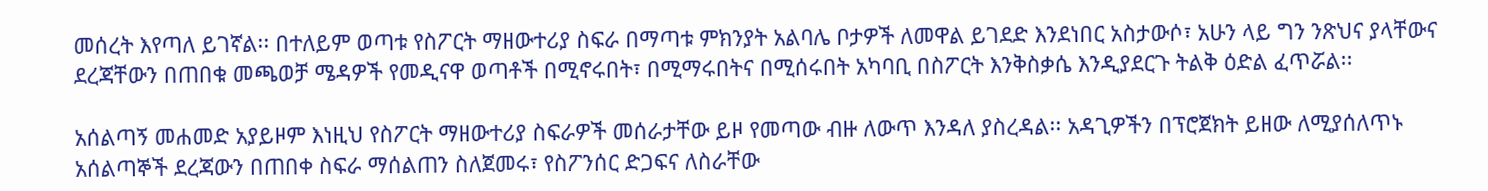መሰረት እየጣለ ይገኛል፡፡ በተለይም ወጣቱ የስፖርት ማዘውተሪያ ስፍራ በማጣቱ ምክንያት አልባሌ ቦታዎች ለመዋል ይገደድ እንደነበር አስታውሶ፣ አሁን ላይ ግን ንጽህና ያላቸውና ደረጃቸውን በጠበቁ መጫወቻ ሜዳዎች የመዲናዋ ወጣቶች በሚኖሩበት፣ በሚማሩበትና በሚሰሩበት አካባቢ በስፖርት እንቅስቃሴ እንዲያደርጉ ትልቅ ዕድል ፈጥሯል፡፡

አሰልጣኝ መሐመድ አያይዞም እነዚህ የስፖርት ማዘውተሪያ ስፍራዎች መሰራታቸው ይዞ የመጣው ብዙ ለውጥ እንዳለ ያስረዳል፡፡ አዳጊዎችን በፕሮጀክት ይዘው ለሚያሰለጥኑ አሰልጣኞች ደረጃውን በጠበቀ ስፍራ ማሰልጠን ስለጀመሩ፣ የስፖንሰር ድጋፍና ለስራቸው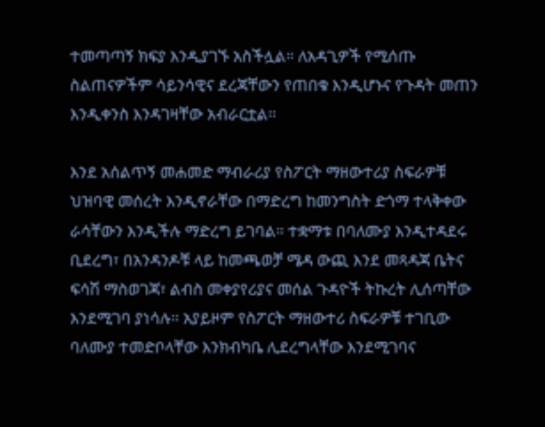ተመጣጣኝ ክፍያ እንዲያገኙ አስችሏል። ለአዳጊዎች የሚሰጡ ስልጠናዎችም ሳይንሳዊና ደረጃቸውን የጠበቁ እንዲሆኑና የጉዳት መጠን እንዲቀንስ እንዳገዛቸው አብራርቷል፡፡

እንደ አሰልጥኝ መሐመድ ማብራሪያ የስፖርት ማዘውተሪያ ስፍራዎቹ ህዝባዊ መሰረት እንዲኖራቸው በማድረግ ከመንግስት ድጎማ ተላቅቀው ራሳቸውን እንዲችሉ ማድረግ ይገባል። ተቋማቱ በባለሙያ እንዲተዳደሩ ቢደረግ፣ በአንዳንዶቹ ላይ ከመጫወቻ ሜዳ ውጪ እንደ መጻዳጃ ቤትና ፍሳሽ ማስወገጃ፣ ልብስ መቀያየሪያና መሰል ጉዳዮች ትኩረት ሊሰጣቸው እንደሚገባ ያነሳሉ፡፡ አያይዞም የስፖርት ማዘውተሪ ስፍራዎቹ ተገቢው ባለሙያ ተመድቦላቸው እንክብካቤ ሊደረግላቸው እንደሚገባና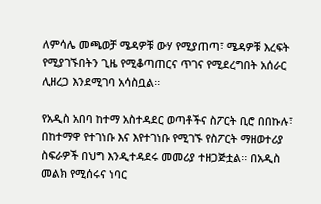ለምሳሌ መጫወቻ ሜዳዎቹ ውሃ የሚያጠጣ፣ ሜዳዎቹ እረፍት የሚያገኙበትን ጊዜ የሚቆጣጠርና ጥገና የሚደረግበት አሰራር ሊዘረጋ እንደሚገባ አሳስቧል፡፡

የአዲስ አበባ ከተማ አስተዳደር ወጣቶችና ስፖርት ቢሮ በበኩሉ፣ በከተማዋ የተገነቡ እና እየተገነቡ የሚገኙ የስፖርት ማዘወተሪያ ስፍራዎች በህግ እንዲተዳደሩ መመሪያ ተዘጋጅቷል፡፡ በአዲስ መልክ የሚሰሩና ነባር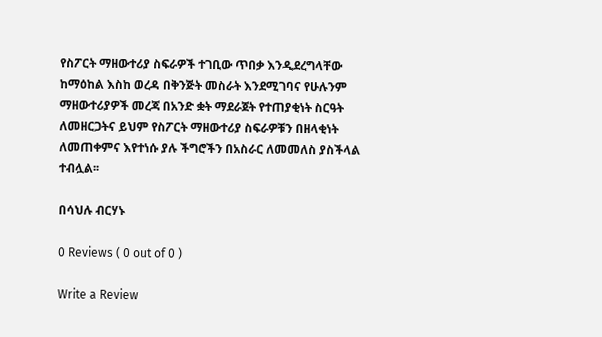የስፖርት ማዘውተሪያ ስፍራዎች ተገቢው ጥበቃ እንዲደረግላቸው ከማዕከል እስከ ወረዳ በቅንጅት መስራት እንደሚገባና የሁሉንም ማዘውተሪያዎች መረጃ በአንድ ቋት ማደራጀት የተጠያቂነት ስርዓት ለመዘርጋትና ይህም የስፖርት ማዘውተሪያ ስፍራዎቹን በዘላቂነት ለመጠቀምና እየተነሱ ያሉ ችግሮችን በአስራር ለመመለስ ያስችላል ተብሏል፡፡

በሳህሉ ብርሃኑ

0 Reviews ( 0 out of 0 )

Write a Review